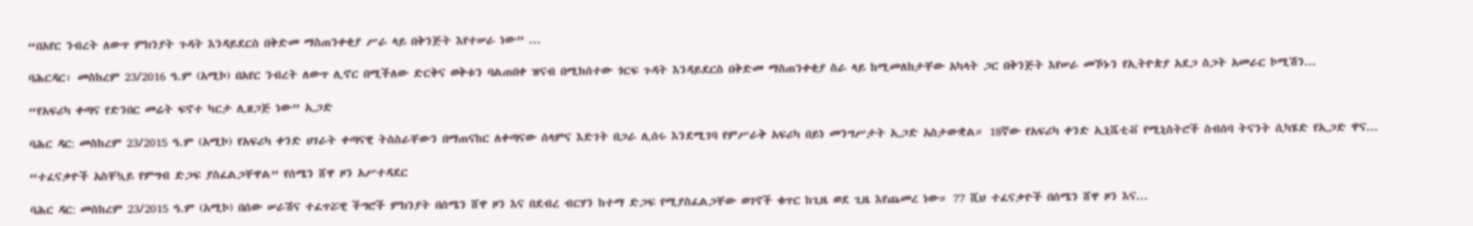“በአየር ንብረት ለውጥ ምክንያት ጉዳት እንዳይደርስ በቅድመ ማስጠንቀቂያ ሥራ ላይ በቅንጅት እየተሠራ ነው” ...

ባሕርዳር፡ መስከረም 23/2016 ዓ.ም (አሚኮ) በአየር ንብረት ለውጥ ሊኖር በሚችለው ድርቅና ወቅቱን ባልጠበቀ ዝናብ በሚከሰተው ጎርፍ ጉዳት እንዳይደርስ በቅድመ ማስጠንቀቂያ ስራ ላይ ከሚመለከታቸው አካላት ጋር በቅንጅት እየሠራ መኾኑን የኢትዮጵያ አደጋ ስጋት አመራር ኮሚሽን...

“የአፍሪካ ቀጣና የድንበር መሬት ፍኖተ ካርታ ሊዘጋጅ ነው” ኢጋድ

ባሕር ዳር: መስከረም 23/2015 ዓ.ም (አሚኮ) የአፍሪካ ቀንድ ሀገራት ቀጣናዊ ትስስራቸውን በማጠናከር ለቀጣናው ሰላምና እድገት በጋራ ሊሰሩ እንደሚገባ የምሥራቅ አፍሪካ በይነ መንግሥታት ኢጋድ አስታውቋል። 18ኛው የአፍሪካ ቀንድ ኢኒሼቲቭ የሚኒስትሮች ስብሰባ ትናንት ሲካሄድ የኢጋድ ዋና...

“ተፈናቃዮች አስቸኳይ የምግብ ድጋፍ ያስፈልጋቸዋል” የሰሜን ሸዋ ዞን አሥተዳደር

ባሕር ዳር: መስከረም 23/2015 ዓ.ም (አሚኮ) በሰው ሠራሽና ተፈጥሯዊ ችግሮች ምክንያት በሰሜን ሸዋ ዞን እና በደብረ ብርሃን ከተማ ድጋፍ የሚያስፈልጋቸው ወገኖች ቁጥር ከጊዜ ወደ ጊዜ እየጨመረ ነው። 77 ሺህ ተፈናቃዮች በሰሜን ሸዋ ዞን እና...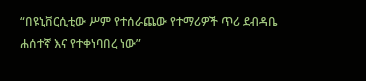“በዩኒቨርሲቲው ሥም የተሰራጨው የተማሪዎች ጥሪ ደብዳቤ ሐሰተኛ እና የተቀነባበረ ነው”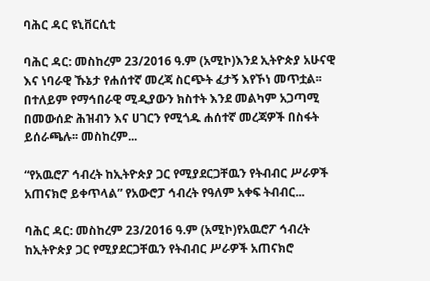ባሕር ዳር ዩኒቨርሲቲ

ባሕር ዳር: መስከረም 23/2016 ዓ.ም (አሚኮ)እንደ ኢትዮጵያ አሁናዊ እና ነባራዊ ኹኔታ የሐሰተኛ መረጃ ስርጭት ፈታኝ እየኾነ መጥቷል፡፡ በተለይም የማኅበራዊ ሚዲያውን ክስተት እንደ መልካም አጋጣሚ በመውሰድ ሕዝብን እና ሀገርን የሚጎዱ ሐሰተኛ መረጃዎች በስፋት ይሰራጫሉ፡፡ መስከረም...

“የአዉሮፖ ኅብረት ከኢትዮጵያ ጋር የሚያደርጋቸዉን የትብብር ሥራዎች አጠናክሮ ይቀጥላል” የአውሮፓ ኅብረት የዓለም አቀፍ ትብብር...

ባሕር ዳር: መስከረም 23/2016 ዓ.ም (አሚኮ)የአዉሮፖ ኅብረት ከኢትዮጵያ ጋር የሚያደርጋቸዉን የትብብር ሥራዎች አጠናክሮ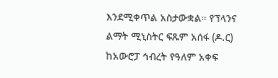እንደሚቀጥል አስታውቋል። የፕላንና ልማት ሚኒስትር ፍጹም አሰፋ (ዶ.ር) ከአውሮፓ ኅብረት የዓለም አቀፍ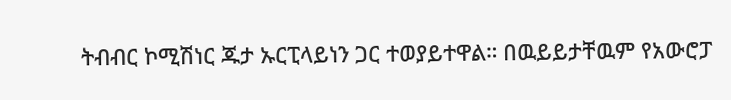ትብብር ኮሚሽነር ጁታ ኡርፒላይነን ጋር ተወያይተዋል። በዉይይታቸዉም የአውሮፓ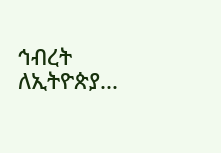ኅብረት ለኢትዮጵያ...